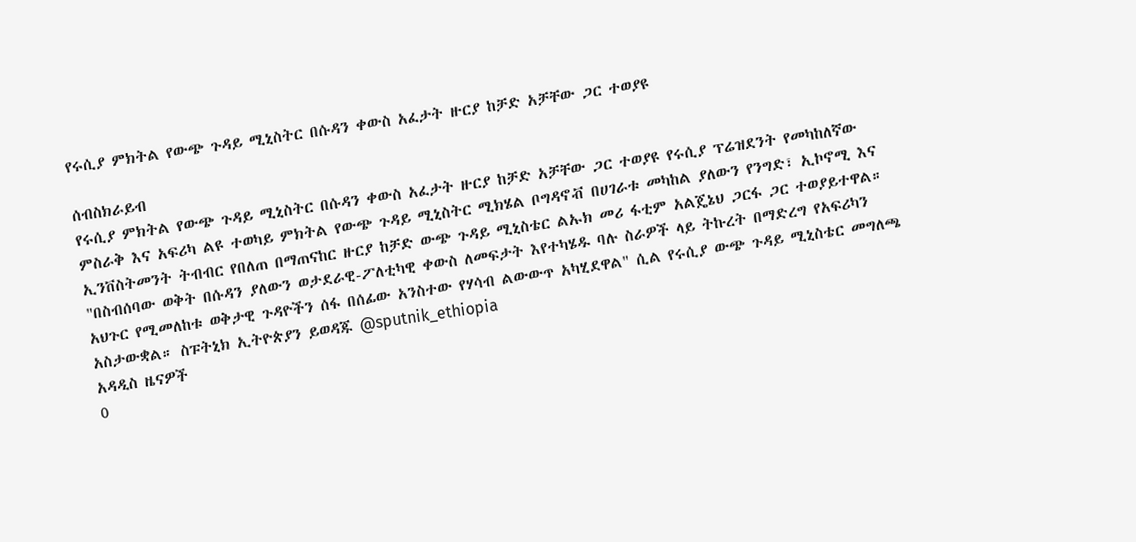የሩሲያ ምክትል የውጭ ጉዳይ ሚኒስትር በሱዳን ቀውስ አፈታት ዙርያ ከቻድ አቻቸው ጋር ተወያዩ

ሰብስክራይብ
የሩሲያ ምክትል የውጭ ጉዳይ ሚኒስትር በሱዳን ቀውስ አፈታት ዙርያ ከቻድ አቻቸው ጋር ተወያዩ የሩሲያ ፕሬዝደንት የመካከለኛው ምስራቅ እና አፍሪካ ልዩ ተወካይ ምክትል የውጭ ጉዳይ ሚኒስትር ሚክሄል ቦግዳኖቭ በሀገራቱ መካከል ያለውን የንግድ፣ ኢኮኖሚ እና ኢንቨስትመንት ትብብር የበለጠ በማጠናከር ዙርያ ከቻድ ውጭ ጉዳይ ሚኒስቴር ልኡክ መሪ ፋቲም አልጄኔህ ጋርፋ ጋር ተወያይተዋል። "በስብሰባው ወቅት በሱዳን ያለውን ወታደራዊ-ፖለቲካዊ ቀውስ ለመፍታት እየተካሄዱ ባሉ ስራዎች ላይ ትኩረት በማድረግ የአፍሪካን አህጉር የሚመለከቱ ወቅታዊ ጉዳዮችን ሰፋ በሰፊው አንስተው የሃሳብ ልውውጥ አካሂደዋል" ሲል የሩሲያ ውጭ ጉዳይ ሚኒስቴር መግለጫ አስታውቋል። ስፑትኒክ ኢትዮጵያን ይወዳጁ @sputnik_ethiopia
አዳዲስ ዜናዎች
0